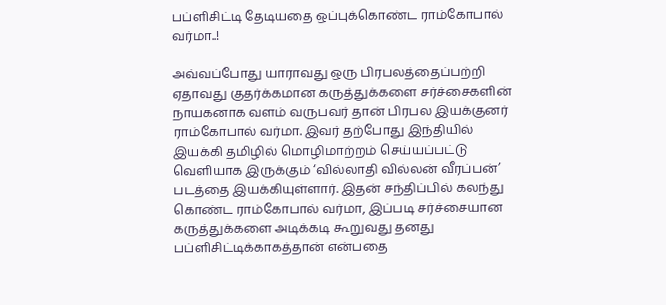பப்ளிசிட்டி தேடியதை ஒப்புக்கொண்ட ராம்கோபால் வர்மா..!

அவ்வப்போது யாராவது ஒரு பிரபலத்தைப்பற்றி ஏதாவது குதர்க்கமான கருத்துக்களை சர்ச்சைகளின் நாயகனாக வளம் வருபவர் தான் பிரபல இயக்குனர் ராம்கோபால் வர்மா. இவர் தற்போது இந்தியில் இயக்கி தமிழில் மொழிமாற்றம் செய்யப்பட்டு வெளியாக இருக்கும் ‘வில்லாதி வில்லன் வீரப்பன்’ படத்தை இயக்கியுள்ளார். இதன் சந்திப்பில் கலந்து கொண்ட ராம்கோபால் வர்மா, இப்படி சர்ச்சையான கருத்துக்களை அடிக்கடி கூறுவது தனது பப்ளிசிட்டிக்காகத்தான் என்பதை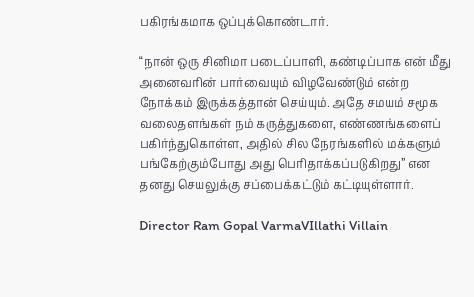பகிரங்கமாக ஒப்புக்கொண்டார்.

“நான் ஒரு சினிமா படைப்பாளி, கண்டிப்பாக என் மீது அனைவரின் பார்வையும் விழவேண்டும் என்ற நோக்கம் இருக்கத்தான் செய்யும். அதே சமயம் சமூக வலைதளங்கள் நம் கருத்துகளை, எண்ணங்களைப் பகிர்ந்துகொள்ள, அதில் சில நேரங்களில் மக்களும் பங்கேற்கும்போது அது பெரிதாக்கப்படுகிறது” என தனது செயலுக்கு சப்பைக்கட்டும் கட்டியுள்ளார்.

Director Ram Gopal VarmaVIllathi Villain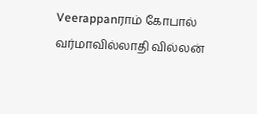Veerappanராம் கோபால் வர்மாவில்லாதி வில்லன்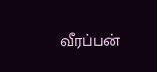வீரப்பன்